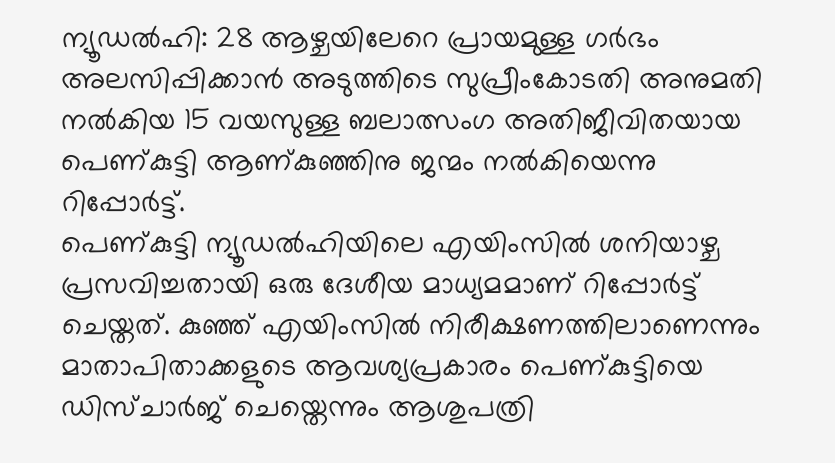ന്യൂഡൽഹി: 28 ആഴ്ചയിലേറെ പ്രായമുള്ള ഗർഭം അലസിപ്പിക്കാൻ അടുത്തിടെ സുപ്രീംകോടതി അനുമതി നൽകിയ 15 വയസുള്ള ബലാത്സംഗ അതിജീവിതയായ പെണ്കുട്ടി ആണ്കുഞ്ഞിനു ജന്മം നൽകിയെന്നു റിപ്പോർട്ട്.
പെണ്കുട്ടി ന്യൂഡൽഹിയിലെ എയിംസിൽ ശനിയാഴ്ച പ്രസവിച്ചതായി ഒരു ദേശീയ മാധ്യമമാണ് റിപ്പോർട്ട് ചെയ്തത്. കുഞ്ഞ് എയിംസിൽ നിരീക്ഷണത്തിലാണെന്നും മാതാപിതാക്കളുടെ ആവശ്യപ്രകാരം പെണ്കുട്ടിയെ ഡിസ്ചാർജ് ചെയ്തെന്നും ആശുപത്രി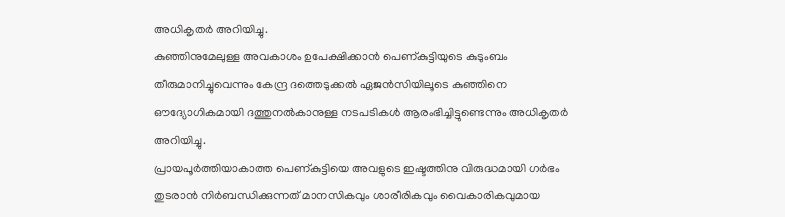അധികൃതർ അറിയിച്ചു.
കുഞ്ഞിനുമേലുള്ള അവകാശം ഉപേക്ഷിക്കാൻ പെണ്കുട്ടിയുടെ കുടുംബം തീരുമാനിച്ചുവെന്നും കേന്ദ്ര ദത്തെടുക്കൽ ഏജൻസിയിലൂടെ കുഞ്ഞിനെ ഔദ്യോഗികമായി ദത്തുനൽകാനുള്ള നടപടികൾ ആരംഭിച്ചിട്ടുണ്ടെന്നും അധികൃതർ അറിയിച്ചു.
പ്രായപൂർത്തിയാകാത്ത പെണ്കുട്ടിയെ അവളുടെ ഇഷ്ടത്തിനു വിരുദ്ധമായി ഗർഭം തുടരാൻ നിർബന്ധിക്കുന്നത് മാനസികവും ശാരീരികവും വൈകാരികവുമായ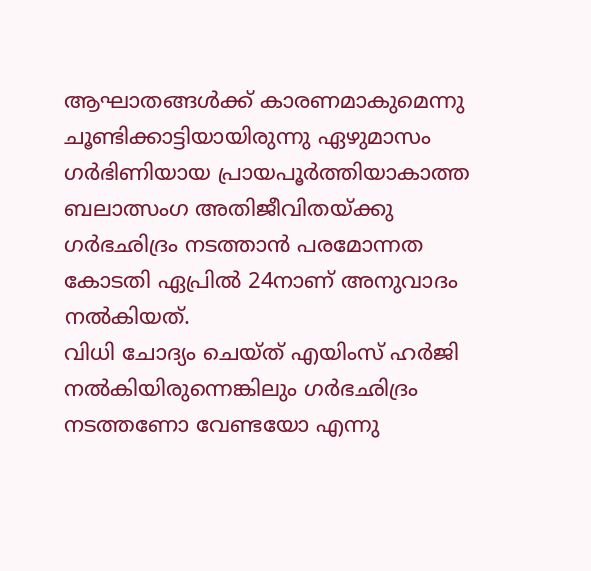ആഘാതങ്ങൾക്ക് കാരണമാകുമെന്നു ചൂണ്ടിക്കാട്ടിയായിരുന്നു ഏഴുമാസം ഗർഭിണിയായ പ്രായപൂർത്തിയാകാത്ത ബലാത്സംഗ അതിജീവിതയ്ക്കു ഗർഭഛിദ്രം നടത്താൻ പരമോന്നത കോടതി ഏപ്രിൽ 24നാണ് അനുവാദം നൽകിയത്.
വിധി ചോദ്യം ചെയ്ത് എയിംസ് ഹർജി നൽകിയിരുന്നെങ്കിലും ഗർഭഛിദ്രം നടത്തണോ വേണ്ടയോ എന്നു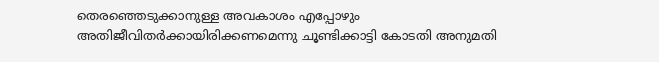തെരഞ്ഞെടുക്കാനുള്ള അവകാശം എപ്പോഴും അതിജീവിതർക്കായിരിക്കണമെന്നു ചൂണ്ടിക്കാട്ടി കോടതി അനുമതി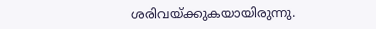ശരിവയ്ക്കുകയായിരുന്നു.